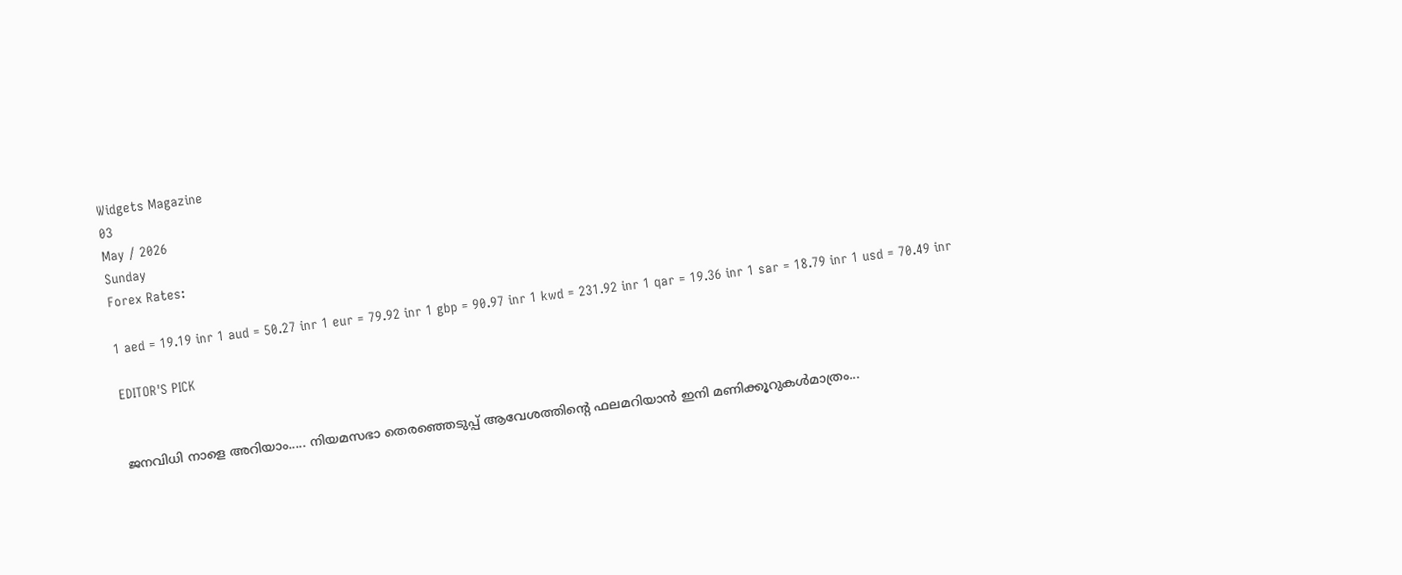Widgets Magazine
03
May / 2026
Sunday
Forex Rates:

1 aed = 19.19 inr 1 aud = 50.27 inr 1 eur = 79.92 inr 1 gbp = 90.97 inr 1 kwd = 231.92 inr 1 qar = 19.36 inr 1 sar = 18.79 inr 1 usd = 70.49 inr

EDITOR'S PICK


ജനവിധി നാളെ അറിയാം..... നിയമസഭാ തെരഞ്ഞെടുപ്പ്‌ ആവേശത്തിന്റെ ഫലമറിയാൻ ഇനി മണിക്കൂറുകൾമാത്രം...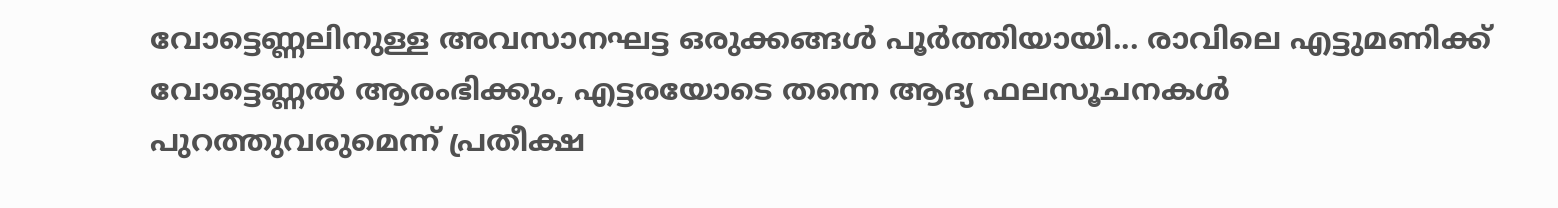വോട്ടെണ്ണലിനുള്ള അവസാനഘട്ട ഒരുക്കങ്ങൾ പൂർത്തിയായി... രാവിലെ എട്ടുമണിക്ക് വോട്ടെണ്ണൽ ആരംഭിക്കും, എട്ടരയോടെ തന്നെ ആദ്യ ഫലസൂചനകൾ പുറത്തുവരുമെന്ന് പ്രതീക്ഷ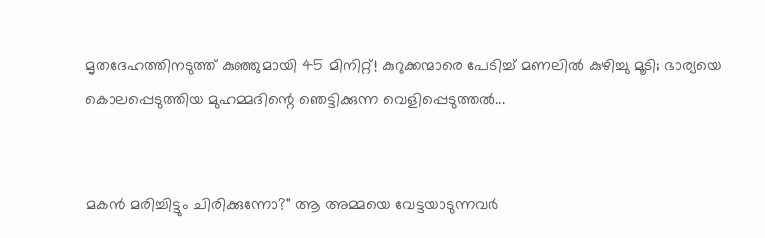മൃതദേഹത്തിനടുത്ത് കുഞ്ഞുമായി 45 മിനിറ്റ്! കുറുക്കന്മാരെ പേടിച്ച് മണലിൽ കുഴിച്ചു മൂടി; ഭാര്യയെ കൊലപ്പെടുത്തിയ മുഹമ്മദിന്റെ ഞെട്ടിക്കുന്ന വെളിപ്പെടുത്തൽ...


മകൻ മരിച്ചിട്ടും ചിരിക്കുന്നോ?" ആ അമ്മയെ വേട്ടയാടുന്നവർ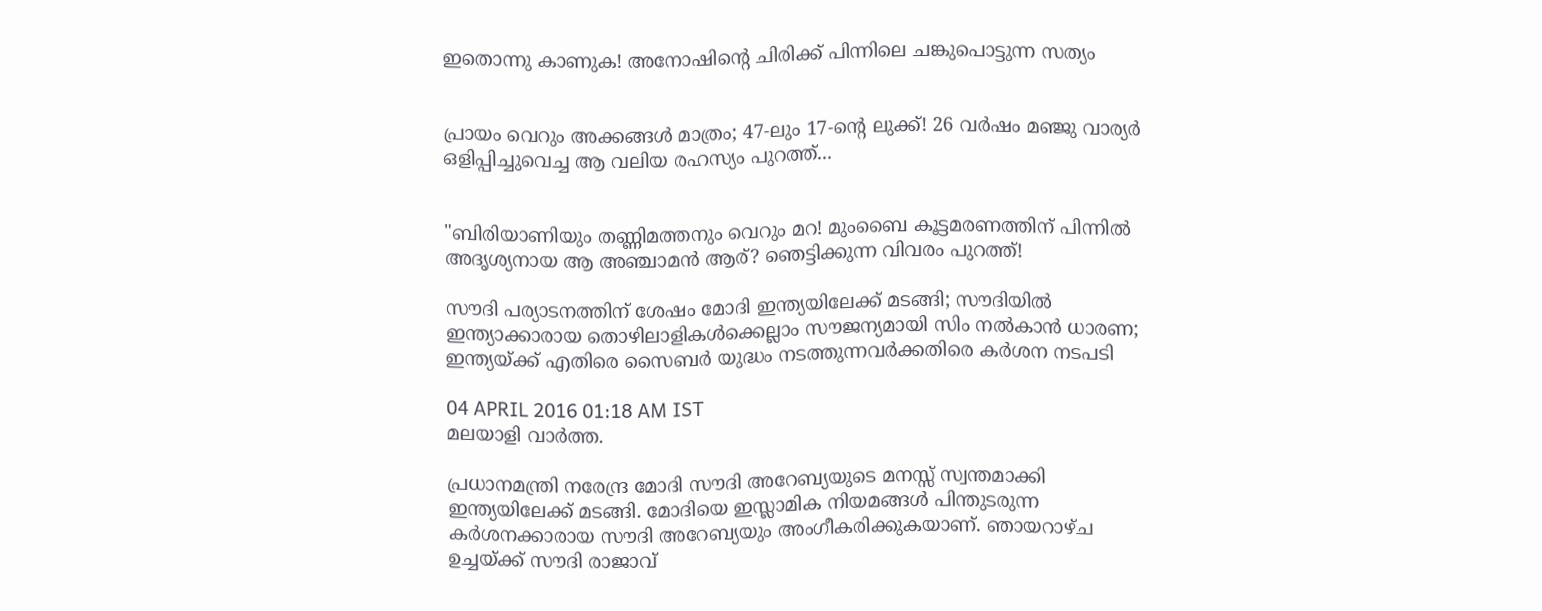ഇതൊന്നു കാണുക! അനോഷിന്റെ ചിരിക്ക് പിന്നിലെ ചങ്കുപൊട്ടുന്ന സത്യം


പ്രായം വെറും അക്കങ്ങൾ മാത്രം; 47-ലും 17-ന്റെ ലുക്ക്! 26 വർഷം മഞ്ജു വാര്യർ ഒളിപ്പിച്ചുവെച്ച ആ വലിയ രഹസ്യം പുറത്ത്...


"ബിരിയാണിയും തണ്ണിമത്തനും വെറും മറ! മുംബൈ കൂട്ടമരണത്തിന് പിന്നിൽ അദൃശ്യനായ ആ അഞ്ചാമൻ ആര്? ഞെട്ടിക്കുന്ന വിവരം പുറത്ത്!

സൗദി പര്യാടനത്തിന് ശേഷം മോദി ഇന്ത്യയിലേക്ക് മടങ്ങി; സൗദിയില്‍ ഇന്ത്യാക്കാരായ തൊഴിലാളികള്‍ക്കെല്ലാം സൗജന്യമായി സിം നല്‍കാന്‍ ധാരണ; ഇന്ത്യയ്ക്ക് എതിരെ സൈബര്‍ യുദ്ധം നടത്തുന്നവര്‍ക്കതിരെ കര്‍ശന നടപടി

04 APRIL 2016 01:18 AM IST
മലയാളി വാര്‍ത്ത.

പ്രധാനമന്ത്രി നരേന്ദ്ര മോദി സൗദി അറേബ്യയുടെ മനസ്സ് സ്വന്തമാക്കി ഇന്ത്യയിലേക്ക് മടങ്ങി. മോദിയെ ഇസ്ലാമിക നിയമങ്ങള്‍ പിന്തുടരുന്ന കര്‍ശനക്കാരായ സൗദി അറേബ്യയും അംഗീകരിക്കുകയാണ്. ഞായറാഴ്ച ഉച്ചയ്ക്ക് സൗദി രാജാവ്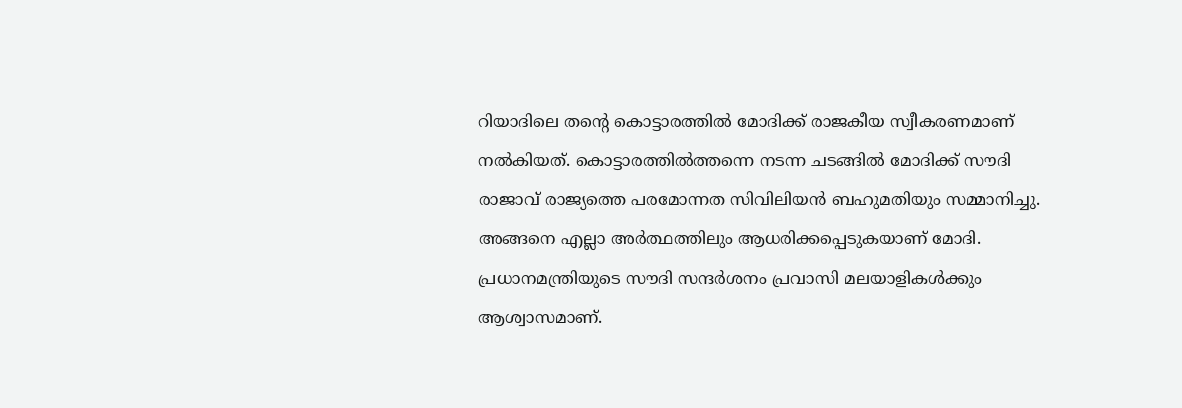റിയാദിലെ തന്റെ കൊട്ടാരത്തില്‍ മോദിക്ക് രാജകീയ സ്വീകരണമാണ് നല്‍കിയത്. കൊട്ടാരത്തില്‍ത്തന്നെ നടന്ന ചടങ്ങില്‍ മോദിക്ക് സൗദി രാജാവ് രാജ്യത്തെ പരമോന്നത സിവിലിയന്‍ ബഹുമതിയും സമ്മാനിച്ചു. അങ്ങനെ എല്ലാ അര്‍ത്ഥത്തിലും ആധരിക്കപ്പെടുകയാണ് മോദി.
പ്രധാനമന്ത്രിയുടെ സൗദി സന്ദര്‍ശനം പ്രവാസി മലയാളികള്‍ക്കും ആശ്വാസമാണ്.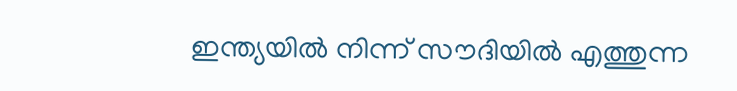ഇന്ത്യയില്‍ നിന്ന് സൗദിയില്‍ എത്തുന്ന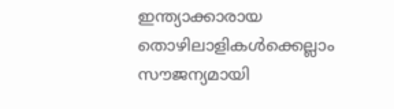ഇന്ത്യാക്കാരായ തൊഴിലാളികള്‍ക്കെല്ലാം സൗജന്യമായി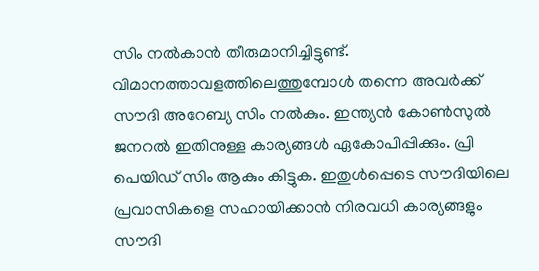സിം നല്‍കാന്‍ തീരുമാനിച്ചിട്ടുണ്ട്. വിമാനത്താവളത്തിലെത്തുമ്പോള്‍ തന്നെ അവര്‍ക്ക് സൗദി അറേബ്യ സിം നല്‍കും. ഇന്ത്യന്‍ കോണ്‍സുല്‍ ജനറല്‍ ഇതിനുള്ള കാര്യങ്ങള്‍ ഏകോപിപ്പിക്കും. പ്രി പെയിഡ് സിം ആകും കിട്ടുക. ഇതുള്‍പ്പെടെ സൗദിയിലെ പ്രവാസികളെ സഹായിക്കാന്‍ നിരവധി കാര്യങ്ങളും സൗദി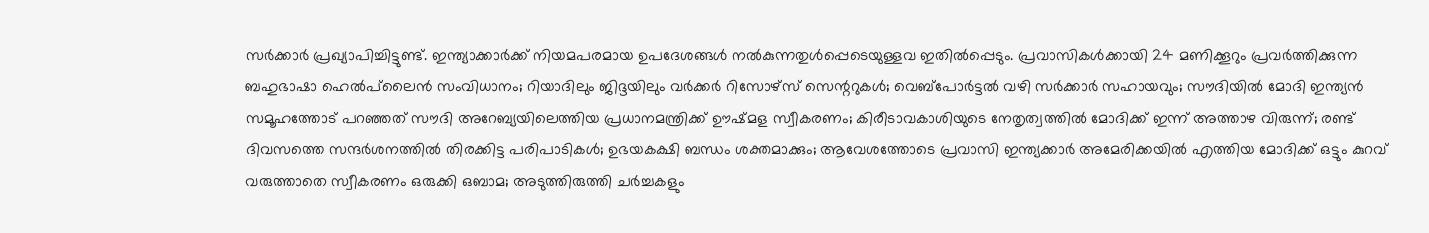സര്‍ക്കാര്‍ പ്രഖ്യാപിച്ചിട്ടുണ്ട്. ഇന്ത്യാക്കാര്‍ക്ക് നിയമപരമായ ഉപദേശങ്ങള്‍ നല്‍കുന്നതുള്‍പ്പെടെയുള്ളവ ഇതില്‍പ്പെടും. പ്രവാസികള്‍ക്കായി 24 മണിക്കൂറും പ്രവര്‍ത്തിക്കുന്ന ബഹുഭാഷാ ഹെല്‍പ്‌ലൈന്‍ സംവിധാനം; റിയാദിലും ജിദ്ദയിലും വര്‍ക്കര്‍ റിസോഴ്‌സ് സെന്ററുകള്‍; വെബ്‌പോര്‍ട്ടല്‍ വഴി സര്‍ക്കാര്‍ സഹായവും; സൗദിയില്‍ മോദി ഇന്ത്യന്‍ സമൂഹത്തോട് പറഞ്ഞത് സൗദി അറേബ്യയിലെത്തിയ പ്രധാനമന്ത്രിക്ക് ഊഷ്മള സ്വീകരണം; കിരീടാവകാശിയുടെ നേതൃത്വത്തില്‍ മോദിക്ക് ഇന്ന് അത്താഴ വിരുന്ന്; രണ്ട് ദിവസത്തെ സന്ദര്‍ശനത്തില്‍ തിരക്കിട്ട പരിപാടികള്‍; ഉഭയകക്ഷി ബന്ധം ശക്തമാക്കും; ആവേശത്തോടെ പ്രവാസി ഇന്ത്യക്കാര്‍ അമേരിക്കയില്‍ എത്തിയ മോദിക്ക് ഒട്ടും കുറവ് വരുത്താതെ സ്വീകരണം ഒരുക്കി ഒബാമ; അടുത്തിരുത്തി ചര്‍ച്ചകളും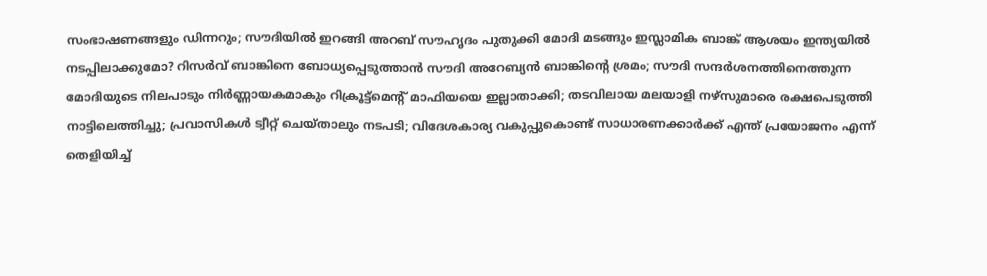സംഭാഷണങ്ങളും ഡിന്നറും; സൗദിയില്‍ ഇറങ്ങി അറബ് സൗഹൃദം പുതുക്കി മോദി മടങ്ങും ഇസ്ലാമിക ബാങ്ക് ആശയം ഇന്ത്യയില്‍ നടപ്പിലാക്കുമോ? റിസര്‍വ് ബാങ്കിനെ ബോധ്യപ്പെടുത്താന്‍ സൗദി അറേബ്യന്‍ ബാങ്കിന്റെ ശ്രമം; സൗദി സന്ദര്‍ശനത്തിനെത്തുന്ന മോദിയുടെ നിലപാടും നിര്‍ണ്ണായകമാകും റിക്രൂട്ട്‌മെന്റ് മാഫിയയെ ഇല്ലാതാക്കി; തടവിലായ മലയാളി നഴ്‌സുമാരെ രക്ഷപെടുത്തി നാട്ടിലെത്തിച്ചു; പ്രവാസികള്‍ ട്വീറ്റ് ചെയ്താലും നടപടി; വിദേശകാര്യ വകുപ്പുകൊണ്ട് സാധാരണക്കാര്‍ക്ക് എന്ത് പ്രയോജനം എന്ന് തെളിയിച്ച്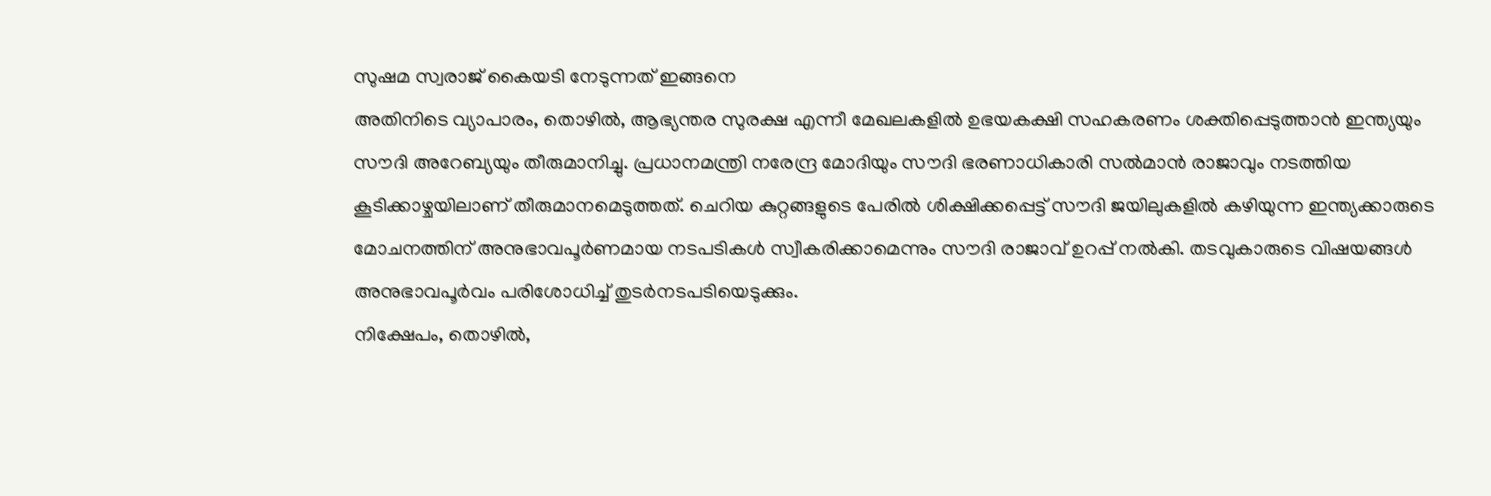സുഷമ സ്വരാജ് കൈയടി നേടുന്നത് ഇങ്ങനെ
അതിനിടെ വ്യാപാരം, തൊഴില്‍, ആഭ്യന്തര സുരക്ഷ എന്നീ മേഖലകളില്‍ ഉഭയകക്ഷി സഹകരണം ശക്തിപ്പെടുത്താന്‍ ഇന്ത്യയും സൗദി അറേബ്യയും തീരുമാനിച്ചു. പ്രധാനമന്ത്രി നരേന്ദ്ര മോദിയും സൗദി ഭരണാധികാരി സല്‍മാന്‍ രാജാവും നടത്തിയ കൂടിക്കാഴ്ചയിലാണ് തീരുമാനമെടുത്തത്. ചെറിയ കുറ്റങ്ങളുടെ പേരില്‍ ശിക്ഷിക്കപ്പെട്ട് സൗദി ജയിലുകളില്‍ കഴിയുന്ന ഇന്ത്യക്കാരുടെ മോചനത്തിന് അനുഭാവപൂര്‍ണമായ നടപടികള്‍ സ്വീകരിക്കാമെന്നും സൗദി രാജാവ് ഉറപ്പ് നല്‍കി. തടവുകാരുടെ വിഷയങ്ങള്‍ അനുഭാവപൂര്‍വം പരിശോധിച്ച് തുടര്‍നടപടിയെടുക്കും.
നിക്ഷേപം, തൊഴില്‍,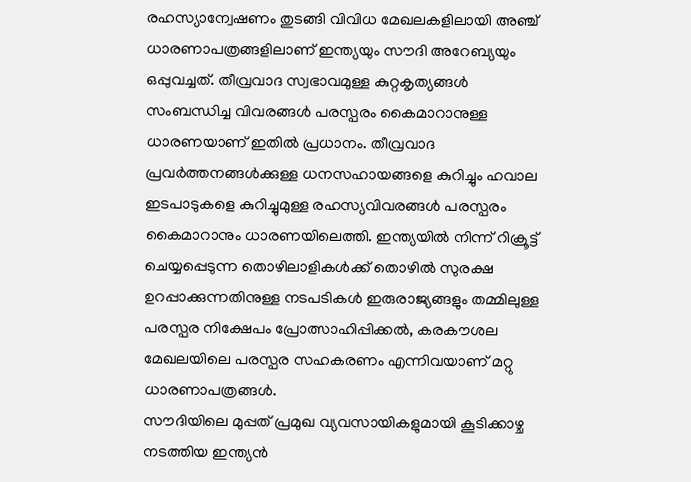രഹസ്യാന്വേഷണം തുടങ്ങി വിവിധ മേഖലകളിലായി അഞ്ച് ധാരണാപത്രങ്ങളിലാണ് ഇന്ത്യയും സൗദി അറേബ്യയും ഒപ്പുവച്ചത്. തീവ്രവാദ സ്വഭാവമുള്ള കുറ്റകൃത്യങ്ങള്‍ സംബന്ധിച്ച വിവരങ്ങള്‍ പരസ്പരം കൈമാറാനുള്ള ധാരണയാണ് ഇതില്‍ പ്രധാനം. തീവ്രവാദ പ്രവര്‍ത്തനങ്ങള്‍ക്കുള്ള ധനസഹായങ്ങളെ കുറിച്ചും ഹവാല ഇടപാടുകളെ കുറിച്ചുമുള്ള രഹസ്യവിവരങ്ങള്‍ പരസ്പരം കൈമാറാനും ധാരണയിലെത്തി. ഇന്ത്യയില്‍ നിന്ന് റിക്രൂട്ട് ചെയ്യപ്പെടുന്ന തൊഴിലാളികള്‍ക്ക് തൊഴില്‍ സുരക്ഷ ഉറപ്പാക്കുന്നതിനുള്ള നടപടികള്‍ ഇരുരാജ്യങ്ങളും തമ്മിലുള്ള പരസ്പര നിക്ഷേപം പ്രോത്സാഹിപ്പിക്കല്‍, കരകൗശല മേഖലയിലെ പരസ്പര സഹകരണം എന്നിവയാണ് മറ്റു ധാരണാപത്രങ്ങള്‍.
സൗദിയിലെ മുപ്പത് പ്രമുഖ വ്യവസായികളുമായി കൂടിക്കാഴ്ച നടത്തിയ ഇന്ത്യന്‍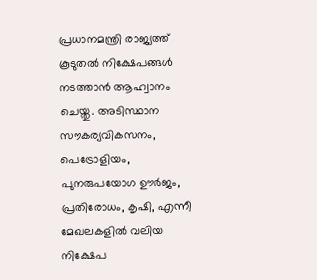പ്രധാനമന്ത്രി രാജ്യത്ത് കൂടുതല്‍ നിക്ഷേപങ്ങള്‍ നടത്താന്‍ ആഹ്വാനം ചെയ്തു. അടിസ്ഥാന സൗകര്യവികസനം, പെട്രോളിയം, പുനരുപയോഗ ഊര്‍ജം, പ്രതിരോധം, കൃഷി, എന്നീ മേഖലകളില്‍ വലിയ നിക്ഷേപ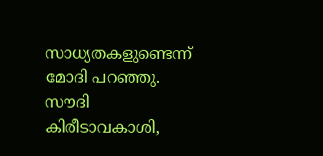സാധ്യതകളുണ്ടെന്ന് മോദി പറഞ്ഞു. സൗദി കിരീടാവകാശി,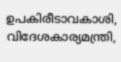ഉപകിരീടാവകാശി, വിദേശകാര്യമന്ത്രി,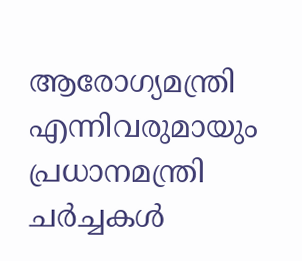ആരോഗ്യമന്ത്രി എന്നിവരുമായും പ്രധാനമന്ത്രി ചര്‍ച്ചകള്‍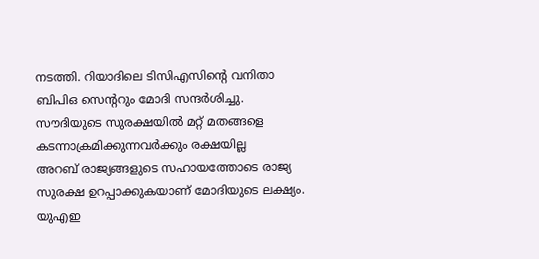നടത്തി. റിയാദിലെ ടിസിഎസിന്റെ വനിതാ ബിപിഒ സെന്ററും മോദി സന്ദര്‍ശിച്ചു.
സൗദിയുടെ സുരക്ഷയില്‍ മറ്റ് മതങ്ങളെ കടന്നാക്രമിക്കുന്നവര്‍ക്കും രക്ഷയില്ല
അറബ് രാജ്യങ്ങളുടെ സഹായത്തോടെ രാജ്യ സുരക്ഷ ഉറപ്പാക്കുകയാണ് മോദിയുടെ ലക്ഷ്യം. യുഎഇ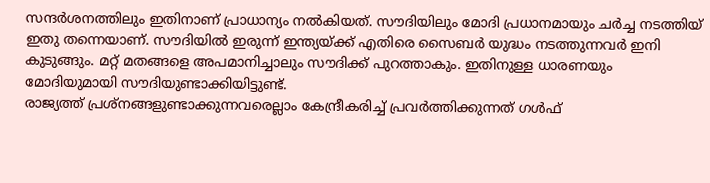സന്ദര്‍ശനത്തിലും ഇതിനാണ് പ്രാധാന്യം നല്‍കിയത്. സൗദിയിലും മോദി പ്രധാനമായും ചര്‍ച്ച നടത്തിയ് ഇതു തന്നെയാണ്. സൗദിയില്‍ ഇരുന്ന് ഇന്ത്യയ്ക്ക് എതിരെ സൈബര്‍ യുദ്ധം നടത്തുന്നവര്‍ ഇനി കുടുങ്ങും. മറ്റ് മതങ്ങളെ അപമാനിച്ചാലും സൗദിക്ക് പുറത്താകും. ഇതിനുള്ള ധാരണയും മോദിയുമായി സൗദിയുണ്ടാക്കിയിട്ടുണ്ട്.
രാജ്യത്ത് പ്രശ്‌നങ്ങളുണ്ടാക്കുന്നവരെല്ലാം കേന്ദ്രീകരിച്ച് പ്രവര്‍ത്തിക്കുന്നത് ഗള്‍ഫ്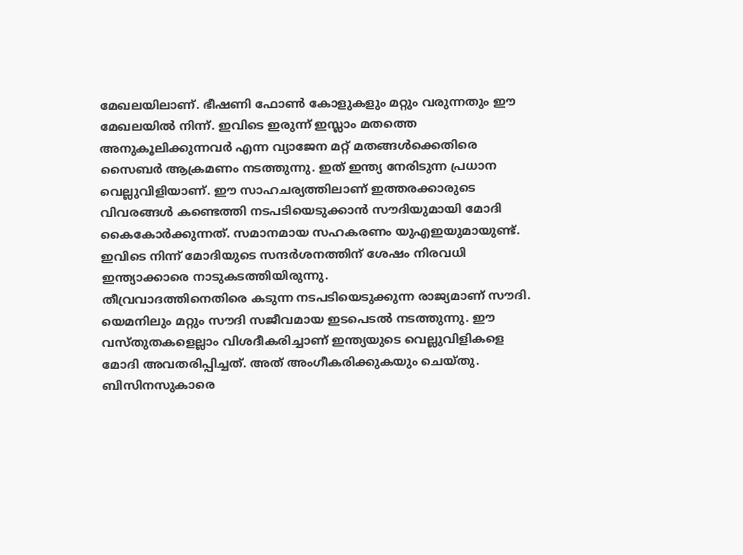മേഖലയിലാണ്. ഭീഷണി ഫോണ്‍ കോളുകളും മറ്റും വരുന്നതും ഈ മേഖലയില്‍ നിന്ന്. ഇവിടെ ഇരുന്ന് ഇസ്ലാം മതത്തെ അനുകൂലിക്കുന്നവര്‍ എന്ന വ്യാജേന മറ്റ് മതങ്ങള്‍ക്കെതിരെ സൈബര്‍ ആക്രമണം നടത്തുന്നു. ഇത് ഇന്ത്യ നേരിടുന്ന പ്രധാന വെല്ലുവിളിയാണ്. ഈ സാഹചര്യത്തിലാണ് ഇത്തരക്കാരുടെ വിവരങ്ങള്‍ കണ്ടെത്തി നടപടിയെടുക്കാന്‍ സൗദിയുമായി മോദി കൈകോര്‍ക്കുന്നത്. സമാനമായ സഹകരണം യുഎഇയുമായുണ്ട്. ഇവിടെ നിന്ന് മോദിയുടെ സന്ദര്‍ശനത്തിന് ശേഷം നിരവധി ഇന്ത്യാക്കാരെ നാടുകടത്തിയിരുന്നു.
തീവ്രവാദത്തിനെതിരെ കടുന്ന നടപടിയെടുക്കുന്ന രാജ്യമാണ് സൗദി. യെമനിലും മറ്റും സൗദി സജീവമായ ഇടപെടല്‍ നടത്തുന്നു. ഈ വസ്തുതകളെല്ലാം വിശദീകരിച്ചാണ് ഇന്ത്യയുടെ വെല്ലുവിളികളെ മോദി അവതരിപ്പിച്ചത്. അത് അംഗീകരിക്കുകയും ചെയ്തു.
ബിസിനസുകാരെ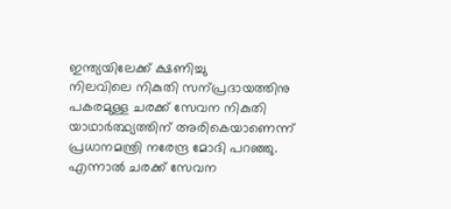ഇന്ത്യയിലേക്ക് ക്ഷണിച്ചു
നിലവിലെ നികുതി സന്പ്രദായത്തിനു പകരമുള്ള ചരക്ക് സേവന നികുതി യാഥാര്‍ത്ഥ്യത്തിന് അരികെയാണെന്ന് പ്രധാനമന്ത്രി നരേന്ദ്ര മോദി പറഞ്ഞു. എന്നാല്‍ ചരക്ക് സേവന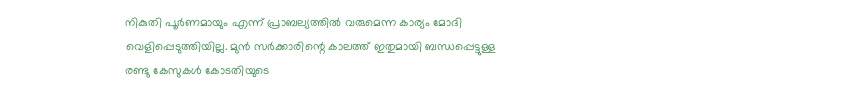നികുതി പൂര്‍ണമായും എന്ന് പ്രാബല്യത്തില്‍ വരുമെന്ന കാര്യം മോദി വെളിപ്പെടുത്തിയില്ല. മുന്‍ സര്‍ക്കാരിന്റെ കാലത്ത് ഇതുമായി ബന്ധപ്പെട്ടുള്ള രണ്ടു കേസുകള്‍ കോടതിയുടെ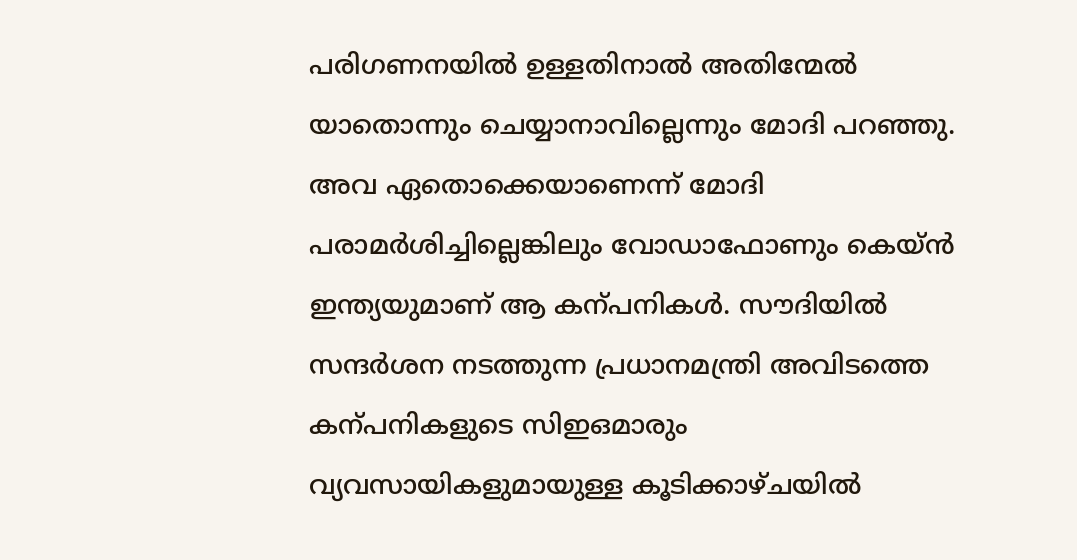പരിഗണനയില്‍ ഉള്ളതിനാല്‍ അതിന്മേല്‍ യാതൊന്നും ചെയ്യാനാവില്ലെന്നും മോദി പറഞ്ഞു. അവ ഏതൊക്കെയാണെന്ന് മോദി പരാമര്‍ശിച്ചില്ലെങ്കിലും വോഡാഫോണും കെയ്ന്‍ ഇന്ത്യയുമാണ് ആ കന്പനികള്‍. സൗദിയില്‍ സന്ദര്‍ശന നടത്തുന്ന പ്രധാനമന്ത്രി അവിടത്തെ കന്പനികളുടെ സിഇഒമാരും വ്യവസായികളുമായുള്ള കൂടിക്കാഴ്ചയില്‍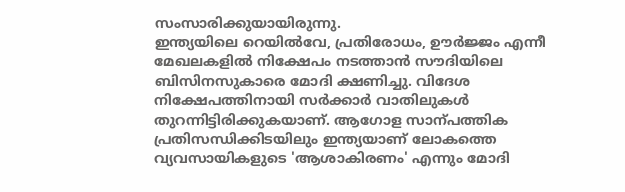സംസാരിക്കുയായിരുന്നു.
ഇന്ത്യയിലെ റെയില്‍വേ, പ്രതിരോധം, ഊര്‍ജ്ജം എന്നീ മേഖലകളില്‍ നിക്ഷേപം നടത്താന്‍ സൗദിയിലെ ബിസിനസുകാരെ മോദി ക്ഷണിച്ചു. വിദേശ നിക്ഷേപത്തിനായി സര്‍ക്കാര്‍ വാതിലുകള്‍ തുറന്നിട്ടിരിക്കുകയാണ്. ആഗോള സാന്പത്തിക പ്രതിസന്ധിക്കിടയിലും ഇന്ത്യയാണ് ലോകത്തെ വ്യവസായികളുടെ 'ആശാകിരണം' എന്നും മോദി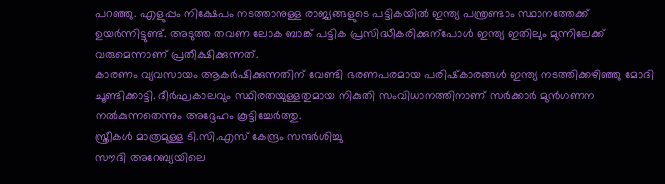പറഞ്ഞു. എളുപ്പം നിക്ഷേപം നടത്താനുള്ള രാജ്യങ്ങളുടെ പട്ടികയില്‍ ഇന്ത്യ പന്ത്രണ്ടാം സ്ഥാനത്തേക്ക് ഉയര്‍ന്നിട്ടുണ്ട്. അടുത്ത തവണ ലോക ബാങ്ക് പട്ടിക പ്രസിദ്ധീകരിക്കുന്‌പോള്‍ ഇന്ത്യ ഇതിലും മുന്നിലേക്ക് വരുമെന്നാണ് പ്രതീക്ഷിക്കുന്നത്.
കാരണം വ്യവസായം ആകര്‍ഷിക്കുന്നതിന് വേണ്ടി ഭരണപരമായ പരിഷ്‌കാരങ്ങള്‍ ഇന്ത്യ നടത്തിക്കഴിഞ്ഞു മോദി ചൂണ്ടിക്കാട്ടി. ദീര്‍ഘകാലവും സ്ഥിരതയുള്ളതുമായ നികുതി സംവിധാനത്തിനാണ് സര്‍ക്കാര്‍ മുന്‍ഗണന നല്‍കുന്നതെന്നും അദ്ദേഹം കൂട്ടിച്ചേര്‍ത്തു.
സ്ത്രീകള്‍ മാത്രമുള്ള ടി.സി.എസ് കേന്ദ്രം സന്ദര്‍ശിച്ചു
സൗദി അറേബ്യയിലെ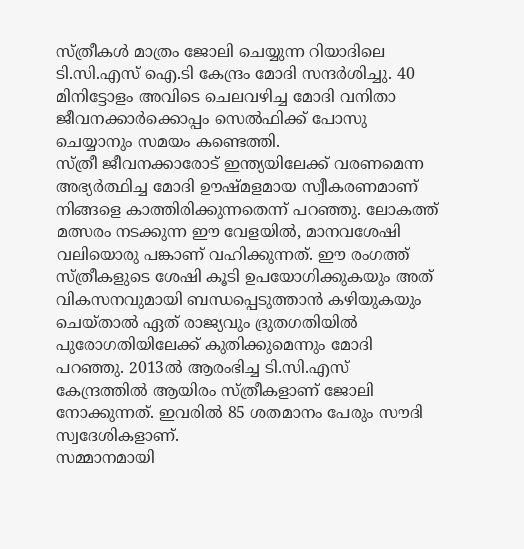സ്ത്രീകള്‍ മാത്രം ജോലി ചെയ്യുന്ന റിയാദിലെ ടി.സി.എസ് ഐ.ടി കേന്ദ്രം മോദി സന്ദര്‍ശിച്ചു. 40 മിനിട്ടോളം അവിടെ ചെലവഴിച്ച മോദി വനിതാ ജീവനക്കാര്‍ക്കൊപ്പം സെല്‍ഫിക്ക് പോസു ചെയ്യാനും സമയം കണ്ടെത്തി.
സ്ത്രീ ജീവനക്കാരോട് ഇന്ത്യയിലേക്ക് വരണമെന്ന അഭ്യര്‍ത്ഥിച്ച മോദി ഊഷ്മളമായ സ്വീകരണമാണ് നിങ്ങളെ കാത്തിരിക്കുന്നതെന്ന് പറഞ്ഞു. ലോകത്ത് മത്സരം നടക്കുന്ന ഈ വേളയില്‍, മാനവശേഷി വലിയൊരു പങ്കാണ് വഹിക്കുന്നത്. ഈ രംഗത്ത് സ്ത്രീകളുടെ ശേഷി കൂടി ഉപയോഗിക്കുകയും അത് വികസനവുമായി ബന്ധപ്പെടുത്താന്‍ കഴിയുകയും ചെയ്താല്‍ ഏത് രാജ്യവും ദ്രുതഗതിയില്‍ പുരോഗതിയിലേക്ക് കുതിക്കുമെന്നും മോദി പറഞ്ഞു. 2013ല്‍ ആരംഭിച്ച ടി.സി.എസ് കേന്ദ്രത്തില്‍ ആയിരം സ്ത്രീകളാണ് ജോലി നോക്കുന്നത്. ഇവരില്‍ 85 ശതമാനം പേരും സൗദി സ്വദേശികളാണ്.
സമ്മാനമായി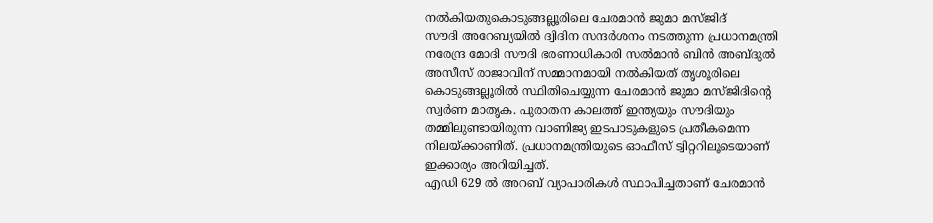നല്‍കിയതുകൊടുങ്ങല്ലൂരിലെ ചേരമാന്‍ ജുമാ മസ്ജിദ്
സൗദി അറേബ്യയില്‍ ദ്വിദിന സന്ദര്‍ശനം നടത്തുന്ന പ്രധാനമന്ത്രി നരേന്ദ്ര മോദി സൗദി ഭരണാധികാരി സല്‍മാന്‍ ബിന്‍ അബ്ദുല്‍ അസീസ് രാജാവിന് സമ്മാനമായി നല്‍കിയത് തൃശൂരിലെ കൊടുങ്ങല്ലൂരില്‍ സ്ഥിതിചെയ്യുന്ന ചേരമാന്‍ ജുമാ മസ്ജിദിന്റെ സ്വര്‍ണ മാതൃക. പുരാതന കാലത്ത് ഇന്ത്യയും സൗദിയും തമ്മിലുണ്ടായിരുന്ന വാണിജ്യ ഇടപാടുകളുടെ പ്രതീകമെന്ന നിലയ്ക്കാണിത്. പ്രധാനമന്ത്രിയുടെ ഓഫീസ് ട്വിറ്ററിലൂടെയാണ് ഇക്കാര്യം അറിയിച്ചത്.
എഡി 629 ല്‍ അറബ് വ്യാപാരികള്‍ സ്ഥാപിച്ചതാണ് ചേരമാന്‍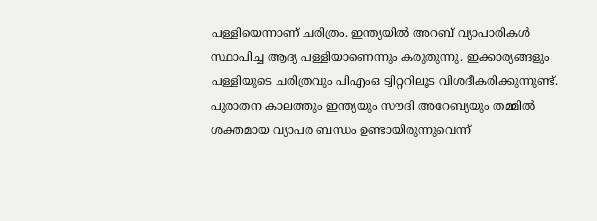പള്ളിയെന്നാണ് ചരിത്രം. ഇന്ത്യയില്‍ അറബ് വ്യാപാരികള്‍ സ്ഥാപിച്ച ആദ്യ പള്ളിയാണെന്നും കരുതുന്നു. ഇക്കാര്യങ്ങളും പള്ളിയുടെ ചരിത്രവും പിഎംഒ ട്വിറ്ററിലൂട വിശദീകരിക്കുന്നുണ്ട്. പുരാതന കാലത്തും ഇന്ത്യയും സൗദി അറേബ്യയും തമ്മില്‍ ശക്തമായ വ്യാപര ബന്ധം ഉണ്ടായിരുന്നുവെന്ന്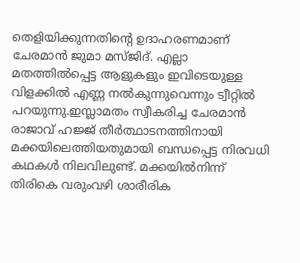തെളിയിക്കുന്നതിന്റെ ഉദാഹരണമാണ് ചേരമാന്‍ ജുമാ മസ്ജിദ്. എല്ലാ മതത്തില്‍പ്പെട്ട ആളുകളും ഇവിടെയുള്ള വിളക്കില്‍ എണ്ണ നല്‍കുന്നുവെന്നും ട്വീറ്റില്‍ പറയുന്നു.ഇസ്ലാമതം സ്വീകരിച്ച ചേരമാന്‍ രാജാവ് ഹജ്ജ് തീര്‍ത്ഥാടനത്തിനായി മക്കയിലെത്തിയതുമായി ബന്ധപ്പെട്ട നിരവധി കഥകള്‍ നിലവിലുണ്ട്. മക്കയില്‍നിന്ന് തിരികെ വരുംവഴി ശാരീരിക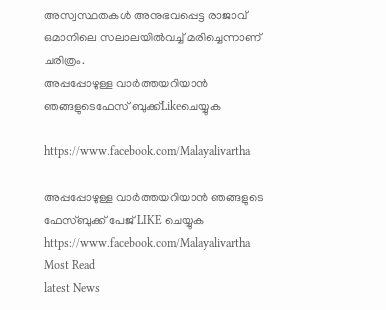അസ്വസ്ഥതകള്‍ അനുഭവപ്പെട്ട രാജാവ് ഒമാനിലെ സലാലയില്‍വച്ച് മരിച്ചെന്നാണ് ചരിത്രം.
അപ്പപ്പോഴുള്ള വാര്‍ത്തയറിയാന്‍ ഞങ്ങളുടെഫേസ്‌ ബുക്ക്‌Likeചെയ്യുക

https://www.facebook.com/Malayalivartha

അപ്പപ്പോഴുള്ള വാര്‍ത്തയറിയാന്‍ ഞങ്ങളുടെ ഫേസ്‌ബുക്ക്‌ പേജ് LIKE ചെയ്യുക
https://www.facebook.com/Malayalivartha
Most Read
latest News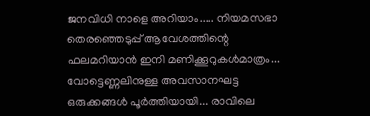ജനവിധി നാളെ അറിയാം..... നിയമസഭാ തെരഞ്ഞെടുപ്പ്‌ ആവേശത്തിന്റെ ഫലമറിയാൻ ഇനി മണിക്കൂറുകൾമാത്രം... വോട്ടെണ്ണലിനുള്ള അവസാനഘട്ട ഒരുക്കങ്ങൾ പൂർത്തിയായി... രാവിലെ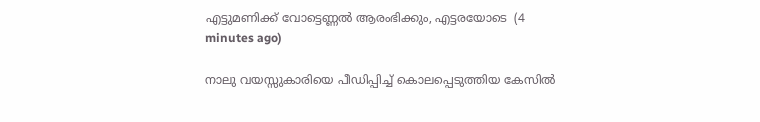എട്ടുമണിക്ക് വോട്ടെണ്ണൽ ആരംഭിക്കും, എട്ടരയോടെ  (4 minutes ago)

നാലു വയസ്സുകാരിയെ പീഡിപ്പിച്ച് കൊലപ്പെടുത്തിയ കേസില്‍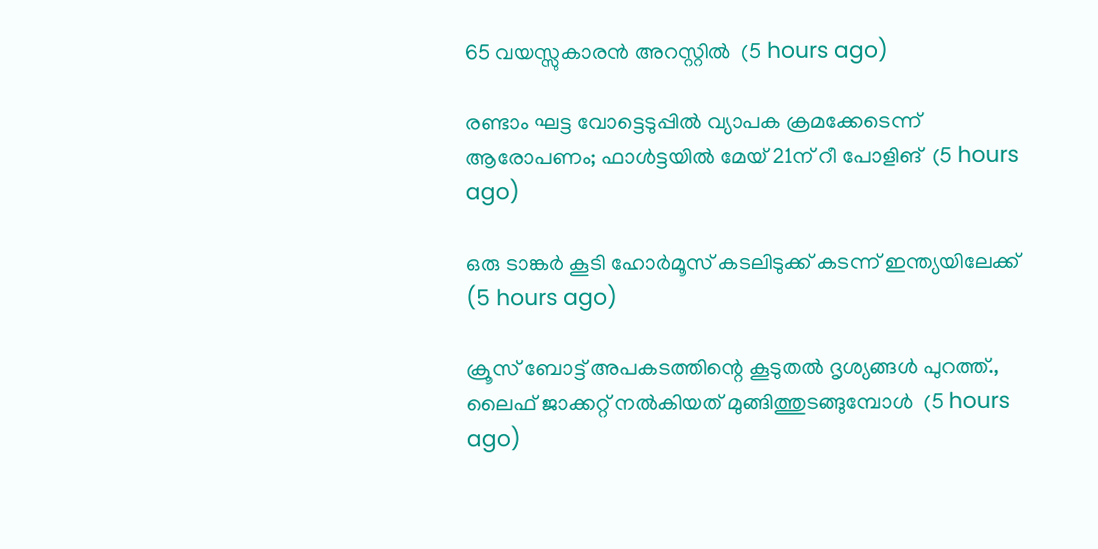65 വയസ്സുകാരന്‍ അറസ്റ്റില്‍  (5 hours ago)

രണ്ടാം ഘട്ട വോട്ടെടുപ്പില്‍ വ്യാപക ക്രമക്കേടെന്ന് ആരോപണം; ഫാള്‍ട്ടയില്‍ മേയ് 21ന് റീ പോളിങ്  (5 hours ago)

ഒരു ടാങ്കര്‍ കൂടി ഹോര്‍മൂസ് കടലിടുക്ക് കടന്ന് ഇന്ത്യയിലേക്ക്  (5 hours ago)

ക്രൂസ് ബോട്ട് അപകടത്തിന്റെ കൂടുതല്‍ ദൃശ്യങ്ങള്‍ പുറത്ത്., ലൈഫ് ജാക്കറ്റ് നല്‍കിയത് മുങ്ങിത്തുടങ്ങുമ്പോള്‍  (5 hours ago)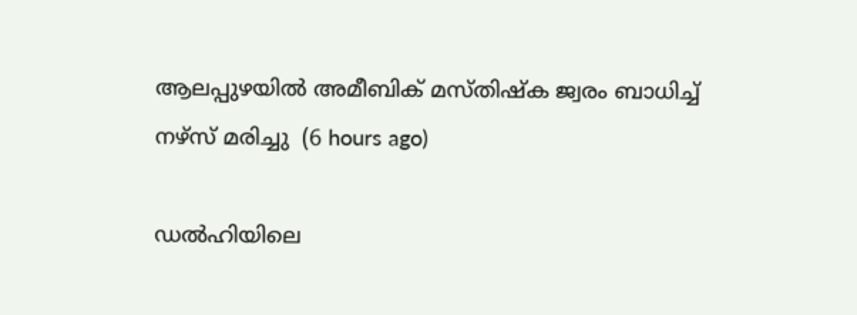ആലപ്പുഴയില്‍ അമീബിക് മസ്തിഷ്‌ക ജ്വരം ബാധിച്ച് നഴ്‌സ് മരിച്ചു  (6 hours ago)

ഡല്‍ഹിയിലെ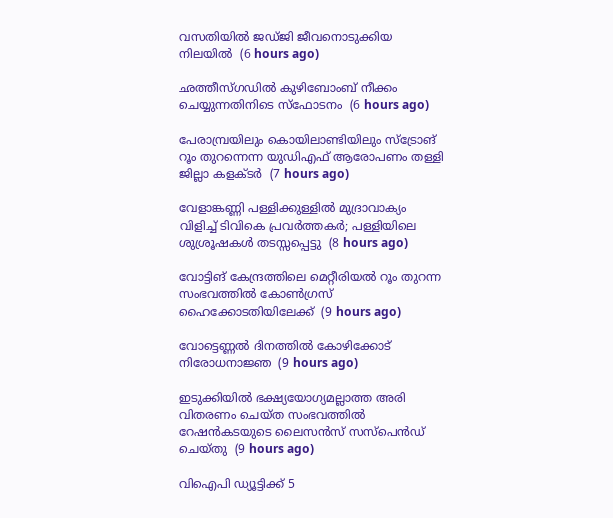വസതിയില്‍ ജഡ്ജി ജീവനൊടുക്കിയ നിലയില്‍  (6 hours ago)

ഛത്തീസ്ഗഡില്‍ കുഴിബോംബ് നീക്കം ചെയ്യുന്നതിനിടെ സ്‌ഫോടനം  (6 hours ago)

പേരാമ്പ്രയിലും കൊയിലാണ്ടിയിലും സ്‌ട്രോങ് റൂം തുറന്നെന്ന യുഡിഎഫ് ആരോപണം തള്ളി ജില്ലാ കളക്ടര്‍  (7 hours ago)

വേളാങ്കണ്ണി പള്ളിക്കുള്ളില്‍ മുദ്രാവാക്യം വിളിച്ച് ടിവികെ പ്രവര്‍ത്തകര്‍; പള്ളിയിലെ ശുശ്രൂഷകള്‍ തടസ്സപ്പെട്ടു  (8 hours ago)

വോട്ടിങ് കേന്ദ്രത്തിലെ മെറ്റീരിയല്‍ റൂം തുറന്ന സംഭവത്തില്‍ കോണ്‍ഗ്രസ് ഹൈക്കോടതിയിലേക്ക്  (9 hours ago)

വോട്ടെണ്ണല്‍ ദിനത്തില്‍ കോഴിക്കോട് നിരോധനാജ്ഞ  (9 hours ago)

ഇടുക്കിയില്‍ ഭക്ഷ്യയോഗ്യമല്ലാത്ത അരി വിതരണം ചെയ്ത സംഭവത്തില്‍ റേഷന്‍കടയുടെ ലൈസന്‍സ് സസ്‌പെന്‍ഡ് ചെയ്തു  (9 hours ago)

വിഐപി ഡ്യൂട്ടിക്ക് 5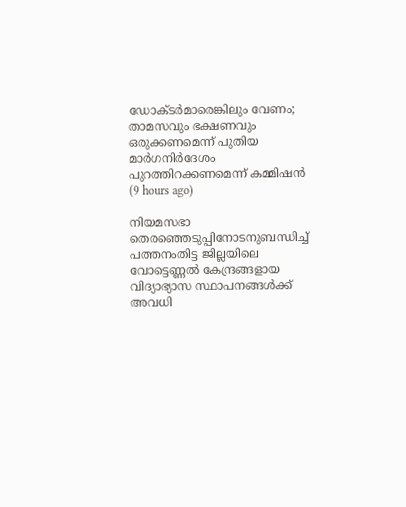ഡോക്ടര്‍മാരെങ്കിലും വേണം; താമസവും ഭക്ഷണവും ഒരുക്കണമെന്ന് പുതിയ മാര്‍ഗനിര്‍ദേശം പുറത്തിറക്കണമെന്ന് കമ്മിഷന്‍  (9 hours ago)

നിയമസഭാ തെരഞ്ഞെടുപ്പിനോടനുബന്ധിച്ച് പത്തനംതിട്ട ജില്ലയിലെ വോട്ടെണ്ണൽ കേന്ദ്രങ്ങളായ വിദ്യാഭ്യാസ സ്ഥാപനങ്ങൾക്ക് അവധി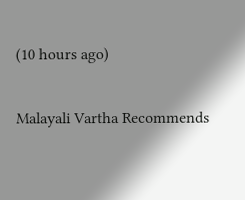(10 hours ago)

Malayali Vartha Recommends